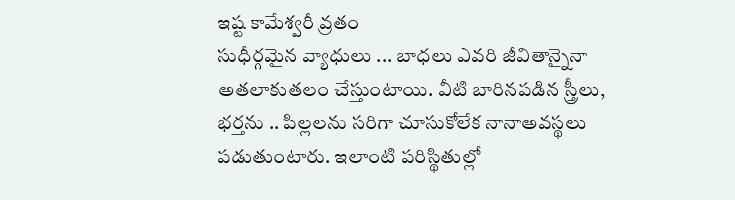ఇష్ట కామేశ్వరీ వ్రతం
సుధీర్గమైన వ్యాధులు ... బాధలు ఎవరి జీవితాన్నైనా అతలాకుతలం చేస్తుంటాయి. వీటి బారినపడిన స్త్రీలు, భర్తను .. పిల్లలను సరిగా చూసుకోలేక నానాఅవస్థలు పడుతుంటారు. ఇలాంటి పరిస్థితుల్లో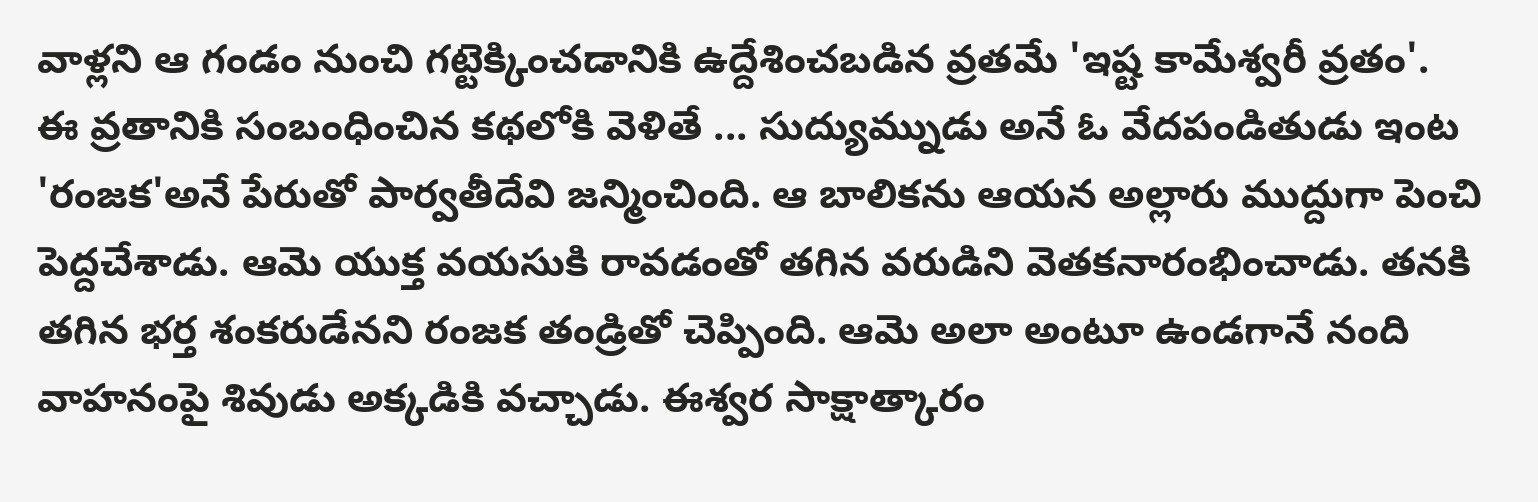వాళ్లని ఆ గండం నుంచి గట్టెక్కించడానికి ఉద్దేశించబడిన వ్రతమే 'ఇష్ట కామేశ్వరీ వ్రతం'.
ఈ వ్రతానికి సంబంధించిన కథలోకి వెళితే ... సుద్యుమ్నుడు అనే ఓ వేదపండితుడు ఇంట 'రంజక'అనే పేరుతో పార్వతీదేవి జన్మించింది. ఆ బాలికను ఆయన అల్లారు ముద్దుగా పెంచి పెద్దచేశాడు. ఆమె యుక్త వయసుకి రావడంతో తగిన వరుడిని వెతకనారంభించాడు. తనకి తగిన భర్త శంకరుడేనని రంజక తండ్రితో చెప్పింది. ఆమె అలా అంటూ ఉండగానే నంది వాహనంపై శివుడు అక్కడికి వచ్చాడు. ఈశ్వర సాక్షాత్కారం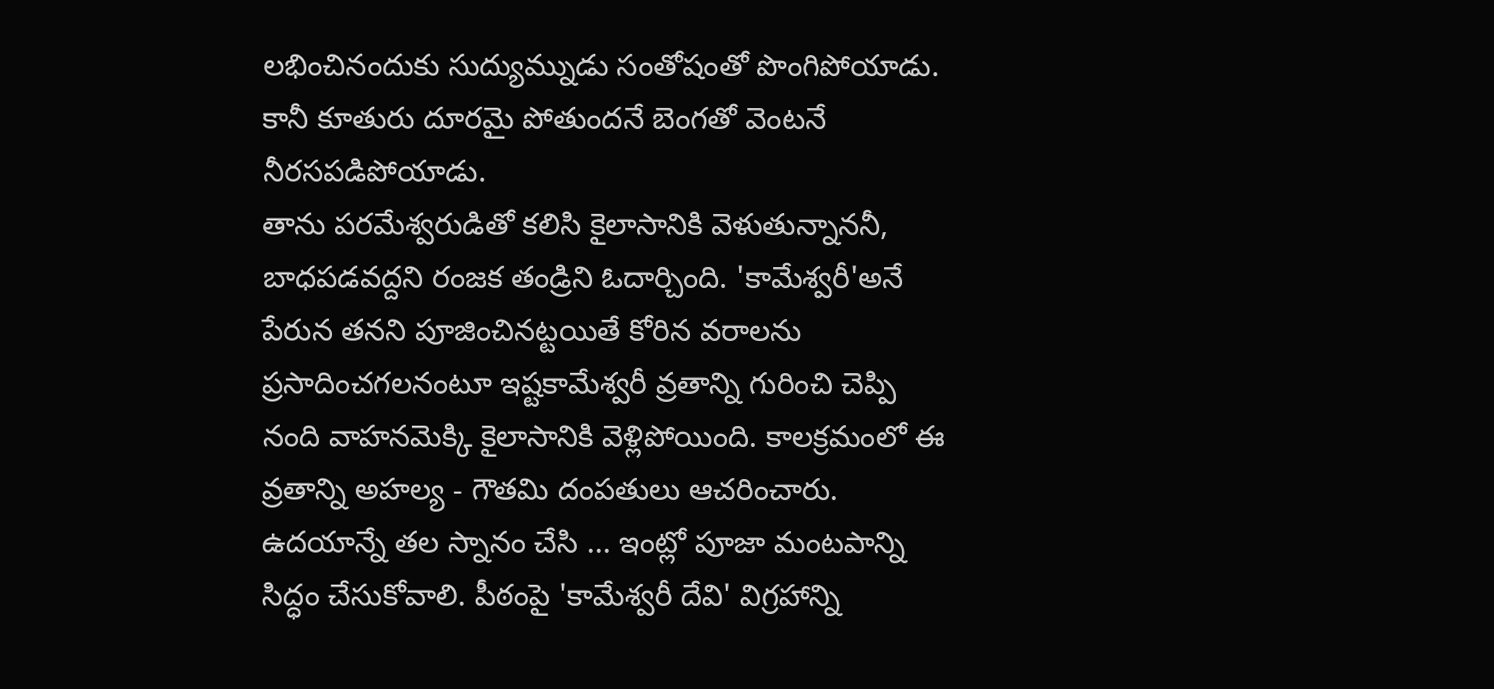లభించినందుకు సుద్యుమ్నుడు సంతోషంతో పొంగిపోయాడు. కానీ కూతురు దూరమై పోతుందనే బెంగతో వెంటనే నీరసపడిపోయాడు.
తాను పరమేశ్వరుడితో కలిసి కైలాసానికి వెళుతున్నాననీ, బాధపడవద్దని రంజక తండ్రిని ఓదార్చింది. 'కామేశ్వరీ'అనే పేరున తనని పూజించినట్టయితే కోరిన వరాలను ప్రసాదించగలనంటూ ఇష్టకామేశ్వరీ వ్రతాన్ని గురించి చెప్పి నంది వాహనమెక్కి కైలాసానికి వెళ్లిపోయింది. కాలక్రమంలో ఈ వ్రతాన్ని అహల్య - గౌతమి దంపతులు ఆచరించారు.
ఉదయాన్నే తల స్నానం చేసి ... ఇంట్లో పూజా మంటపాన్ని సిద్ధం చేసుకోవాలి. పీఠంపై 'కామేశ్వరీ దేవి' విగ్రహాన్ని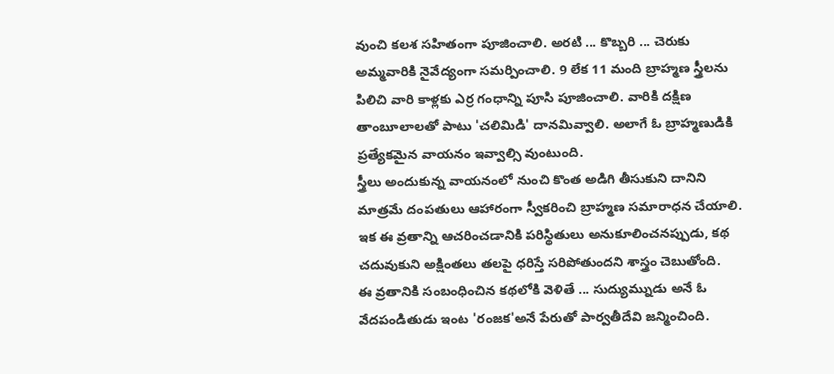వుంచి కలశ సహితంగా పూజించాలి. అరటి ... కొబ్బరి ... చెరుకు అమ్మవారికి నైవేద్యంగా సమర్పించాలి. 9 లేక 11 మంది బ్రాహ్మణ స్త్రీలను పిలిచి వారి కాళ్లకు ఎర్ర గంధాన్ని పూసి పూజించాలి. వారికి దక్షిణ తాంబూలాలతో పాటు 'చలిమిడి' దానమివ్వాలి. అలాగే ఓ బ్రాహ్మణుడికి ప్రత్యేకమైన వాయనం ఇవ్వాల్సి వుంటుంది.
స్త్రీలు అందుకున్న వాయనంలో నుంచి కొంత అడిగి తీసుకుని దానిని మాత్రమే దంపతులు ఆహారంగా స్వీకరించి బ్రాహ్మణ సమారాధన చేయాలి. ఇక ఈ వ్రతాన్ని ఆచరించడానికి పరిస్థితులు అనుకూలించనప్పుడు, కథ చదువుకుని అక్షింతలు తలపై ధరిస్తే సరిపోతుందని శాస్త్రం చెబుతోంది.
ఈ వ్రతానికి సంబంధించిన కథలోకి వెళితే ... సుద్యుమ్నుడు అనే ఓ వేదపండితుడు ఇంట 'రంజక'అనే పేరుతో పార్వతీదేవి జన్మించింది.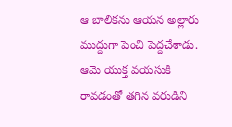ఆ బాలికను ఆయన అల్లారు ముద్దుగా పెంచి పెద్దచేశాడు. ఆమె యుక్త వయసుకి రావడంతో తగిన వరుడిని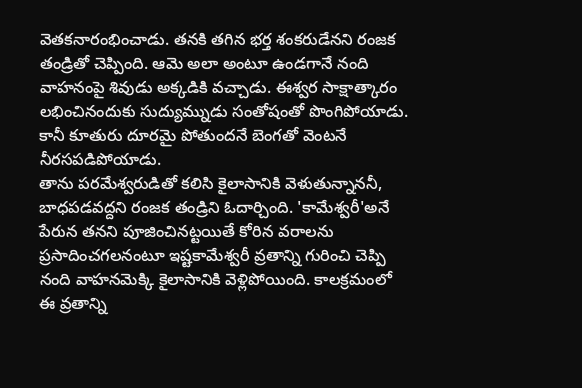వెతకనారంభించాడు. తనకి తగిన భర్త శంకరుడేనని రంజక తండ్రితో చెప్పింది. ఆమె అలా అంటూ ఉండగానే నంది వాహనంపై శివుడు అక్కడికి వచ్చాడు. ఈశ్వర సాక్షాత్కారం లభించినందుకు సుద్యుమ్నుడు సంతోషంతో పొంగిపోయాడు. కానీ కూతురు దూరమై పోతుందనే బెంగతో వెంటనే నీరసపడిపోయాడు.
తాను పరమేశ్వరుడితో కలిసి కైలాసానికి వెళుతున్నాననీ, బాధపడవద్దని రంజక తండ్రిని ఓదార్చింది. 'కామేశ్వరీ'అనే పేరున తనని పూజించినట్టయితే కోరిన వరాలను ప్రసాదించగలనంటూ ఇష్టకామేశ్వరీ వ్రతాన్ని గురించి చెప్పి నంది వాహనమెక్కి కైలాసానికి వెళ్లిపోయింది. కాలక్రమంలో ఈ వ్రతాన్ని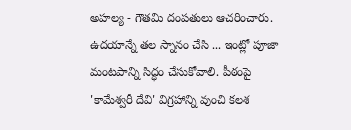అహల్య - గౌతమి దంపతులు ఆచరించారు.
ఉదయాన్నే తల స్నానం చేసి ... ఇంట్లో పూజా మంటపాన్ని సిద్ధం చేసుకోవాలి. పీఠంపై 'కామేశ్వరీ దేవి' విగ్రహాన్ని వుంచి కలశ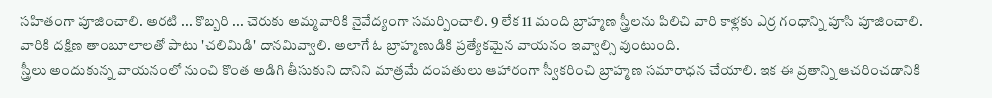సహితంగా పూజించాలి. అరటి ... కొబ్బరి ... చెరుకు అమ్మవారికి నైవేద్యంగా సమర్పించాలి. 9 లేక 11 మంది బ్రాహ్మణ స్త్రీలను పిలిచి వారి కాళ్లకు ఎర్ర గంధాన్ని పూసి పూజించాలి. వారికి దక్షిణ తాంబూలాలతో పాటు 'చలిమిడి' దానమివ్వాలి. అలాగే ఓ బ్రాహ్మణుడికి ప్రత్యేకమైన వాయనం ఇవ్వాల్సి వుంటుంది.
స్త్రీలు అందుకున్న వాయనంలో నుంచి కొంత అడిగి తీసుకుని దానిని మాత్రమే దంపతులు ఆహారంగా స్వీకరించి బ్రాహ్మణ సమారాధన చేయాలి. ఇక ఈ వ్రతాన్ని ఆచరించడానికి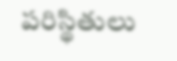పరిస్థితులు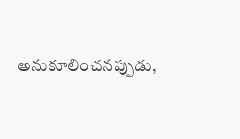అనుకూలించనప్పుడు,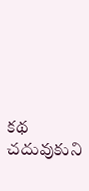కథ చదువుకుని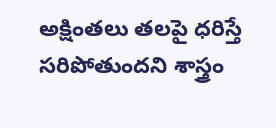అక్షింతలు తలపై ధరిస్తే సరిపోతుందని శాస్త్రం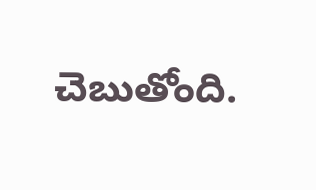చెబుతోంది.